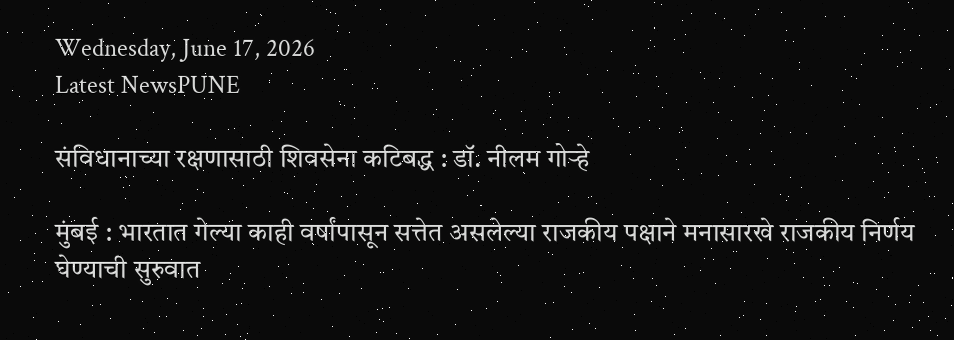Wednesday, June 17, 2026
Latest NewsPUNE

संविधानाच्या रक्षणासाठी शिवसेना कटिबद्ध : डॉ. नीलम गोऱ्हे

मुंबई : भारतात गेल्या काही वर्षांपासून सत्तेत असलेल्या राजकीय पक्षाने मनासारखे राजकीय निर्णय घेण्याची सुरुवात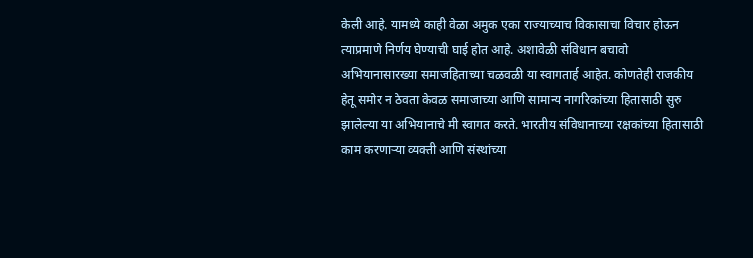केली आहे. यामध्ये काही वेळा अमुक एका राज्याच्याच विकासाचा विचार होऊन त्याप्रमाणे निर्णय घेण्याची घाई होत आहे. अशावेळी संविधान बचावो अभियानासारख्या समाजहिताच्या चळवळी या स्वागतार्ह आहेत. कोणतेही राजकीय हेतू समोर न ठेवता केवळ समाजाच्या आणि सामान्य नागरिकांच्या हितासाठी सुरु झालेल्या या अभियानाचे मी स्वागत करते. भारतीय संविधानाच्या रक्षकांच्या हितासाठी काम करणाऱ्या व्यक्ती आणि संस्थांच्या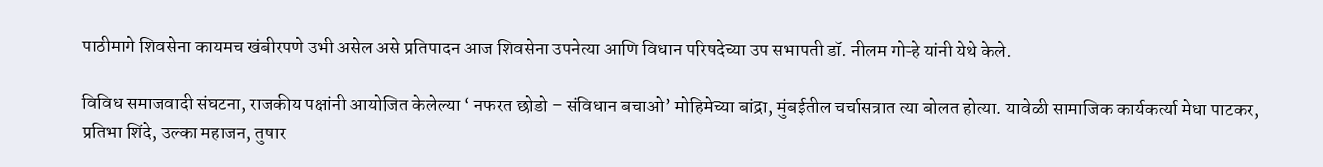पाठीमागे शिवसेना कायमच खंबीरपणे उभी असेल असे प्रतिपादन आज शिवसेना उपनेत्या आणि विधान परिषदेच्या उप सभापती डॉ. नीलम गोऱ्हे यांनी येथे केले.

विविध समाजवादी संघटना, राजकीय पक्षांनी आयोजित केलेल्या ‘ नफरत छोडो – संविधान बचाओ’ मोहिमेच्या बांद्रा, मुंबईतील चर्चासत्रात त्या बोलत होत्या. यावेळी सामाजिक कार्यकर्त्या मेधा पाटकर, प्रतिभा शिंदे, उल्का महाजन, तुषार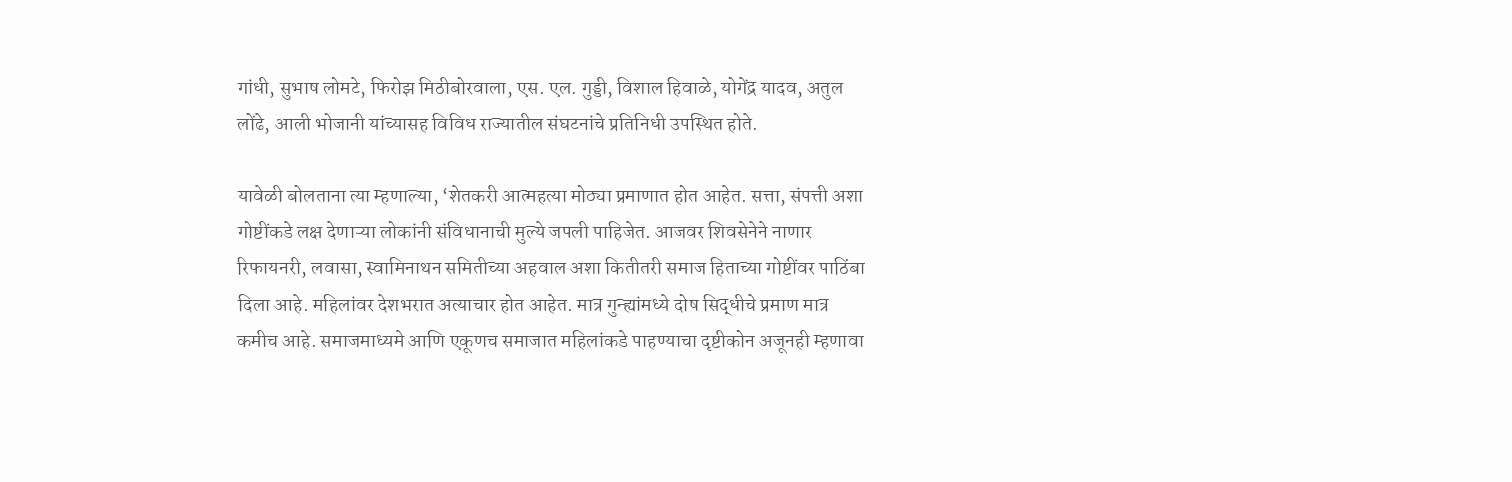गांधी, सुभाष लोमटे, फिरोझ मिठीबोरवाला, एस. एल. गुड्डी, विशाल हिवाळे, योगेंद्र यादव, अतुल लोंढे, आली भोजानी यांच्यासह विविध राज्यातील संघटनांचे प्रतिनिधी उपस्थित होते.

यावेळी बोलताना त्या म्हणाल्या, ‘शेतकरी आत्महत्या मोठ्या प्रमाणात होत आहेत. सत्ता, संपत्ती अशा गोष्टींकडे लक्ष देणाऱ्या लोकांनी संविधानाची मुल्ये जपली पाहिजेत. आजवर शिवसेनेने नाणार रिफायनरी, लवासा, स्वामिनाथन समितीच्या अहवाल अशा कितीतरी समाज हिताच्या गोष्टींवर पाठिंबा दिला आहे. महिलांवर देशभरात अत्याचार होत आहेत. मात्र गुन्ह्यांमध्ये दोष सिद्धीचे प्रमाण मात्र कमीच आहे. समाजमाध्यमे आणि एकूणच समाजात महिलांकडे पाहण्याचा दृष्टीकोन अजूनही म्हणावा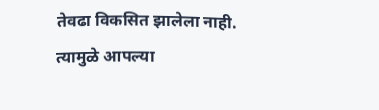तेवढा विकसित झालेला नाही. त्यामुळे आपल्या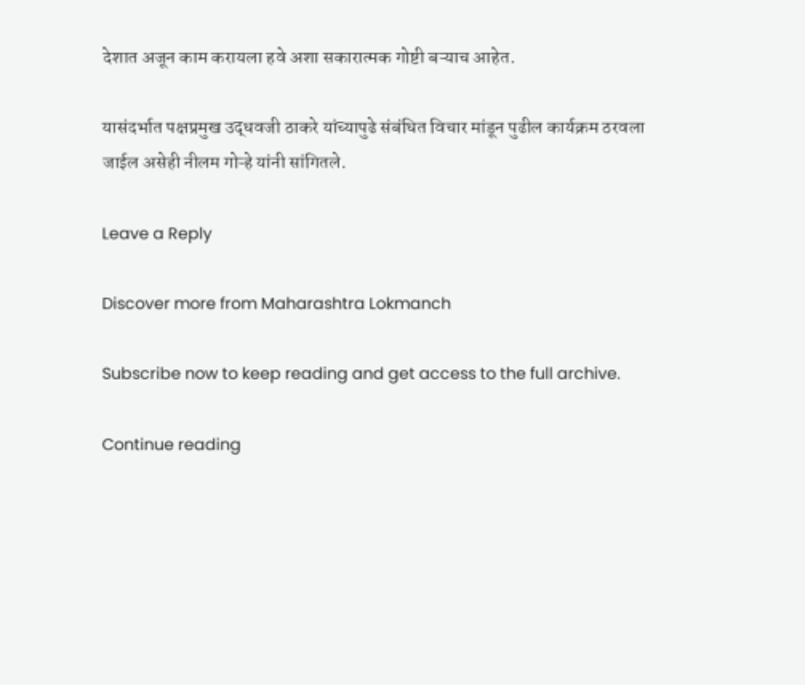देशात अजून काम करायला हवे अशा सकारात्मक गोष्टी बऱ्याच आहेत.

यासंदर्भात पक्षप्रमुख उद्धवजी ठाकरे यांच्यापुढे संबंधित विचार मांडून पुढील कार्यक्रम ठरवला जाईल असेही नीलम गोऱ्हे यांनी सांगितले.

Leave a Reply

Discover more from Maharashtra Lokmanch

Subscribe now to keep reading and get access to the full archive.

Continue reading